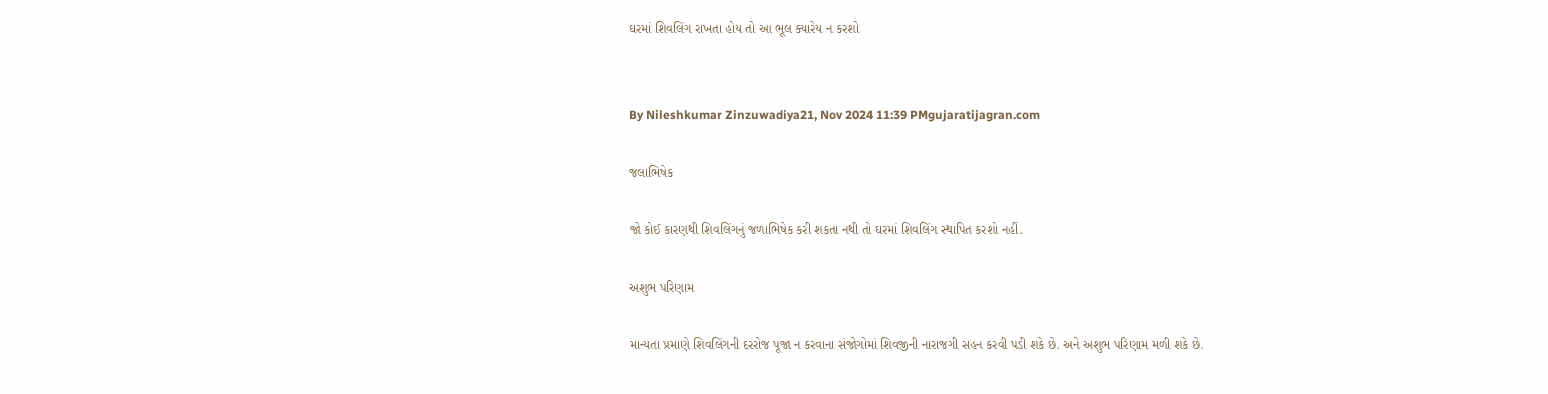ઘરમાં શિવલિંગ રાખતા હોય તો આ ભૂલ ક્યારેય ન કરશો


By Nileshkumar Zinzuwadiya21, Nov 2024 11:39 PMgujaratijagran.com

જલાભિષેક

જો કોઈ કારણથી શિવલિંગનું જળાભિષેક કરી શકતા નથી તો ઘરમાં શિવલિંગ સ્થાપિત કરશો નહીં.

અશુભ પરિણામ

માન્યતા પ્રમાણે શિવલિંગની દરરોજ પૂજા ન કરવાના સંજોગોમાં શિવજીની નારાજગી સહન કરવી પડી શકે છે. અને અશુભ પરિણામ મળી શકે છે.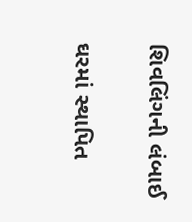શિવલિંગની લંબાઈ

ઘરમાં સ્થાપિત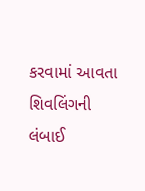કરવામાં આવતા શિવલિંગની લંબાઈ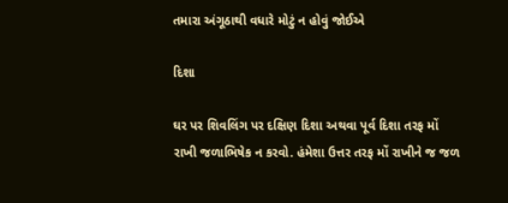તમારા અંગૂઠાથી વધારે મોટું ન હોવું જોઈએ

દિશા

ઘર પર શિવલિંગ પર દક્ષિણ દિશા અથવા પૂર્વ દિશા તરફ મોં રાખી જળાભિષેક ન કરવો. હંમેશા ઉત્તર તરફ મોં રાખીને જ જળ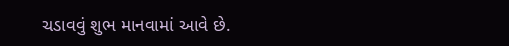ચડાવવું શુભ માનવામાં આવે છે.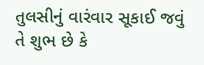તુલસીનું વારંવાર સૂકાઈ જવું તે શુભ છે કે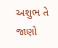અશુભ તે જાણો